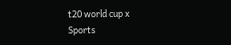t20 world cup x
Sports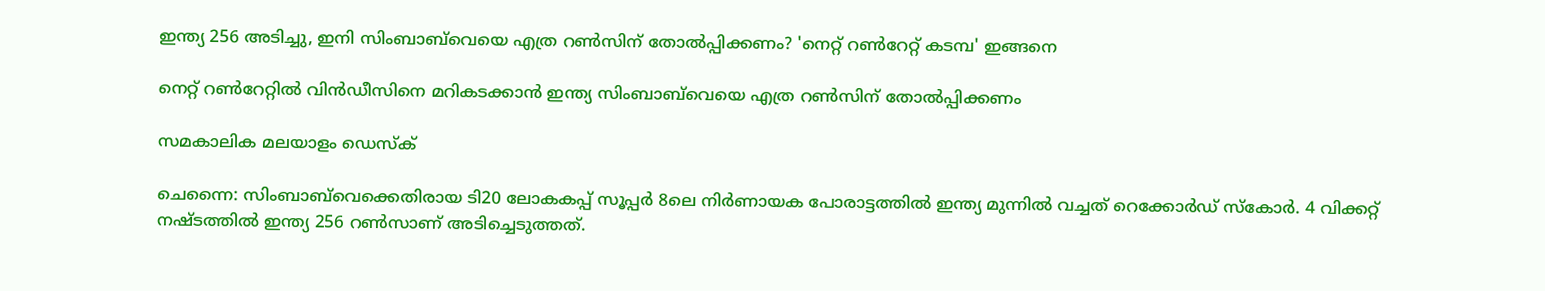ഇന്ത്യ 256 അടിച്ചു, ഇനി സിംബാബ്‌വെയെ എത്ര റണ്‍സിന് തോല്‍പ്പിക്കണം? 'നെറ്റ് റണ്‍റേറ്റ് കടമ്പ' ഇങ്ങനെ

നെറ്റ് റണ്‍റേറ്റില്‍ വിന്‍ഡീസിനെ മറികടക്കാന്‍ ഇന്ത്യ സിംബാബ്‌വെയെ എത്ര റണ്‍സിന് തോല്‍പ്പിക്കണം

സമകാലിക മലയാളം ഡെസ്ക്

ചെന്നൈ: സിംബാബ്‌വെക്കെതിരായ ടി20 ലോകകപ്പ് സൂപ്പര്‍ 8ലെ നിര്‍ണായക പോരാട്ടത്തില്‍ ഇന്ത്യ മുന്നില്‍ വച്ചത് റെക്കോര്‍ഡ് സ്‌കോര്‍. 4 വിക്കറ്റ് നഷ്ടത്തില്‍ ഇന്ത്യ 256 റണ്‍സാണ് അടിച്ചെടുത്തത്.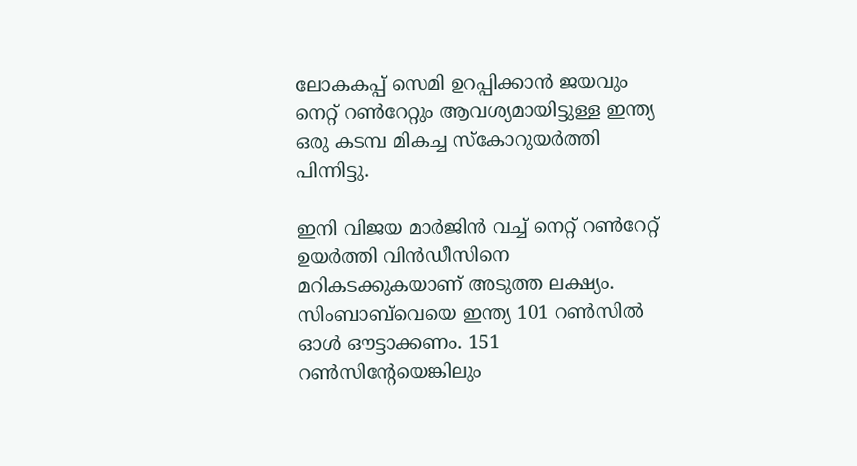ലോകകപ്പ് സെമി ഉറപ്പിക്കാന്‍ ജയവും നെറ്റ് റണ്‍റേറ്റും ആവശ്യമായിട്ടുള്ള ഇന്ത്യ ഒരു കടമ്പ മികച്ച സ്‌കോറുയര്‍ത്തി പിന്നിട്ടു.

ഇനി വിജയ മാര്‍ജിന്‍ വച്ച് നെറ്റ് റണ്‍റേറ്റ് ഉയര്‍ത്തി വിന്‍ഡീസിനെ മറികടക്കുകയാണ് അടുത്ത ലക്ഷ്യം. സിംബാബ്‌വെയെ ഇന്ത്യ 101 റണ്‍സില്‍ ഓള്‍ ഔട്ടാക്കണം. 151 റണ്‍സിന്റേയെങ്കിലും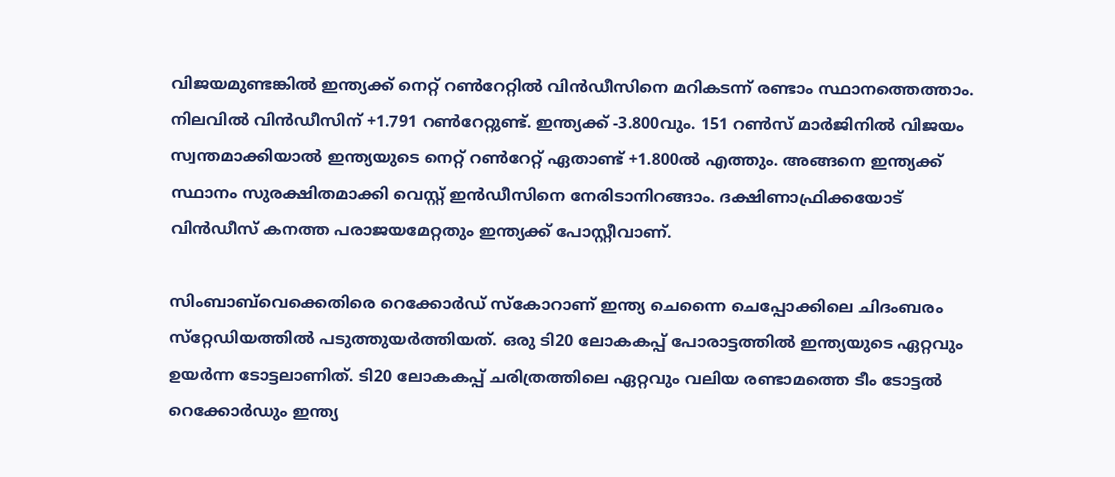വിജയമുണ്ടങ്കില്‍ ഇന്ത്യക്ക് നെറ്റ് റണ്‍റേറ്റില്‍ വിന്‍ഡീസിനെ മറികടന്ന് രണ്ടാം സ്ഥാനത്തെത്താം. നിലവില്‍ വിന്‍ഡീസിന് +1.791 റണ്‍റേറ്റുണ്ട്. ഇന്ത്യക്ക് -3.800വും. 151 റണ്‍സ് മാര്‍ജിനില്‍ വിജയം സ്വന്തമാക്കിയാല്‍ ഇന്ത്യയുടെ നെറ്റ് റണ്‍റേറ്റ് ഏതാണ്ട് +1.800ല്‍ എത്തും. അങ്ങനെ ഇന്ത്യക്ക് സ്ഥാനം സുരക്ഷിതമാക്കി വെസ്റ്റ് ഇൻഡീസിനെ നേരിടാനിറങ്ങാം. ദക്ഷിണാഫ്രിക്കയോട് വിൻഡീസ് കനത്ത പരാജയമേറ്റതും ഇന്ത്യക്ക് പോസ്റ്റീവാണ്.

സിംബാബ്‌വെക്കെതിരെ റെക്കോര്‍ഡ് സ്‌കോറാണ് ഇന്ത്യ ചെന്നൈ ചെപ്പോക്കിലെ ചിദംബരം സ്‌റ്റേഡിയത്തില്‍ പടുത്തുയര്‍ത്തിയത്. ഒരു ടി20 ലോകകപ്പ് പോരാട്ടത്തില്‍ ഇന്ത്യയുടെ ഏറ്റവും ഉയര്‍ന്ന ടോട്ടലാണിത്. ടി20 ലോകകപ്പ് ചരിത്രത്തിലെ ഏറ്റവും വലിയ രണ്ടാമത്തെ ടീം ടോട്ടല്‍ റെക്കോര്‍ഡും ഇന്ത്യ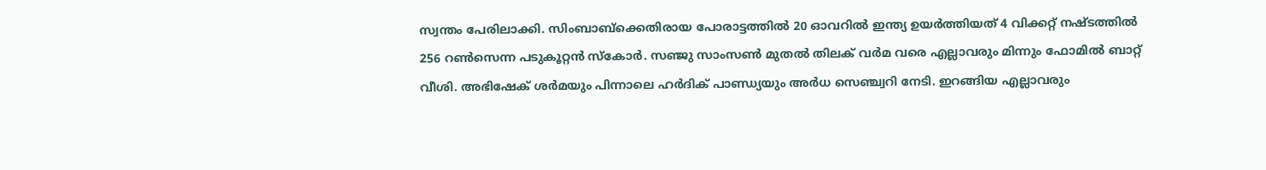സ്വന്തം പേരിലാക്കി. സിംബാബ്‌ക്കെതിരായ പോരാട്ടത്തില്‍ 20 ഓവറില്‍ ഇന്ത്യ ഉയര്‍ത്തിയത് 4 വിക്കറ്റ് നഷ്ടത്തില്‍ 256 റണ്‍സെന്ന പടുകൂറ്റന്‍ സ്‌കോര്‍. സഞ്ജു സാംസണ്‍ മുതല്‍ തിലക് വര്‍മ വരെ എല്ലാവരും മിന്നും ഫോമില്‍ ബാറ്റ് വീശി. അഭിഷേക് ശര്‍മയും പിന്നാലെ ഹര്‍ദിക് പാണ്ഡ്യയും അര്‍ധ സെഞ്ച്വറി നേടി. ഇറങ്ങിയ എല്ലാവരും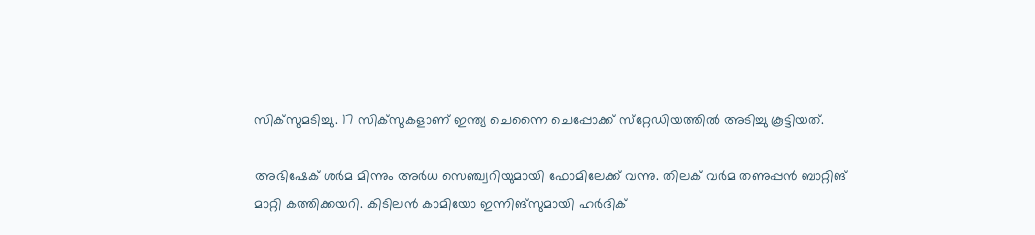സിക്‌സുമടിച്ചു. 17 സിക്‌സുകളാണ് ഇന്ത്യ ചെന്നൈ ചെപ്പോക്ക് സ്‌റ്റേഡിയത്തില്‍ അടിച്ചു കൂട്ടിയത്.

അഭിഷേക് ശര്‍മ മിന്നും അര്‍ധ സെഞ്ച്വറിയുമായി ഫോമിലേക്ക് വന്നു. തിലക് വര്‍മ തണുപ്പന്‍ ബാറ്റിങ് മാറ്റി കത്തിക്കയറി. കിടിലന്‍ കാമിയോ ഇന്നിങ്‌സുമായി ഹര്‍ദിക്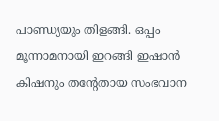പാണ്ഡ്യയും തിളങ്ങി. ഒപ്പം മൂന്നാമനായി ഇറങ്ങി ഇഷാന്‍ കിഷനും തന്റേതായ സംഭവാന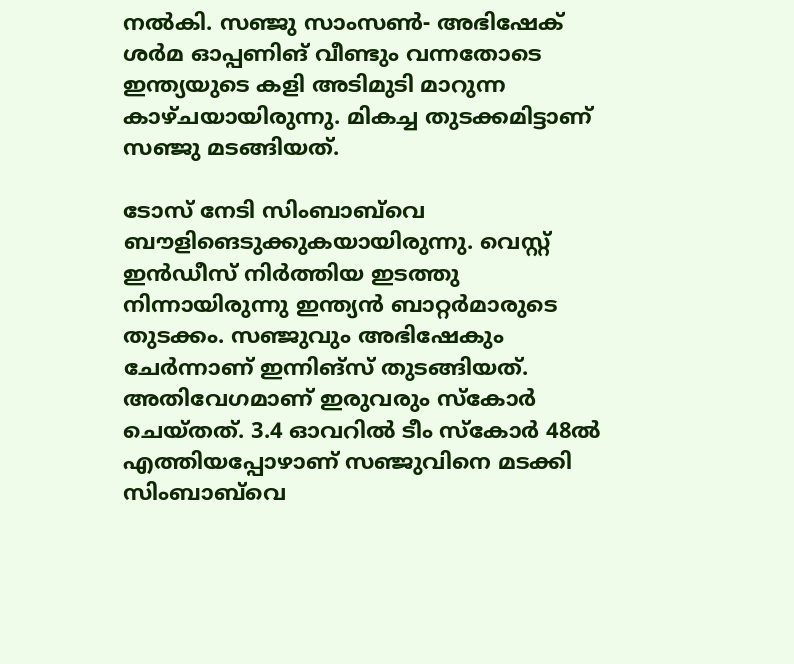നല്‍കി. സഞ്ജു സാംസണ്‍- അഭിഷേക് ശര്‍മ ഓപ്പണിങ് വീണ്ടും വന്നതോടെ ഇന്ത്യയുടെ കളി അടിമുടി മാറുന്ന കാഴ്ചയായിരുന്നു. മികച്ച തുടക്കമിട്ടാണ് സഞ്ജു മടങ്ങിയത്.

ടോസ് നേടി സിംബാബ്‌വെ ബൗളിങെടുക്കുകയായിരുന്നു. വെസ്റ്റ് ഇന്‍ഡീസ് നിര്‍ത്തിയ ഇടത്തു നിന്നായിരുന്നു ഇന്ത്യന്‍ ബാറ്റര്‍മാരുടെ തുടക്കം. സഞ്ജുവും അഭിഷേകും ചേര്‍ന്നാണ് ഇന്നിങ്‌സ് തുടങ്ങിയത്. അതിവേഗമാണ് ഇരുവരും സ്‌കോര്‍ ചെയ്തത്. 3.4 ഓവറില്‍ ടീം സ്‌കോര്‍ 48ല്‍ എത്തിയപ്പോഴാണ് സഞ്ജുവിനെ മടക്കി സിംബാബ്‌വെ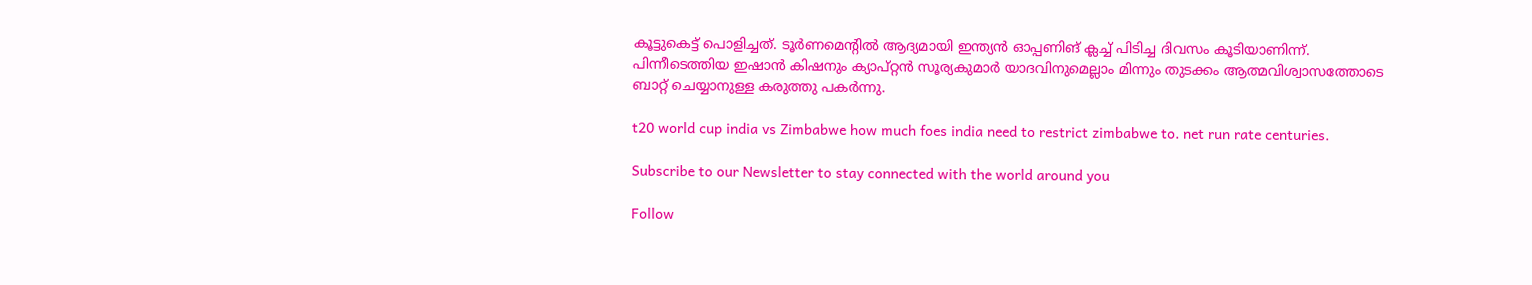കൂട്ടുകെട്ട് പൊളിച്ചത്. ടൂര്‍ണമെന്റില്‍ ആദ്യമായി ഇന്ത്യന്‍ ഓപ്പണിങ് ക്ലച്ച് പിടിച്ച ദിവസം കൂടിയാണിന്ന്. പിന്നീടെത്തിയ ഇഷാന്‍ കിഷനും ക്യാപ്റ്റന്‍ സൂര്യകുമാര്‍ യാദവിനുമെല്ലാം മിന്നും തുടക്കം ആത്മവിശ്വാസത്തോടെ ബാറ്റ് ചെയ്യാനുള്ള കരുത്തു പകര്‍ന്നു.

t20 world cup india vs Zimbabwe how much foes india need to restrict zimbabwe to. net run rate centuries.

Subscribe to our Newsletter to stay connected with the world around you

Follow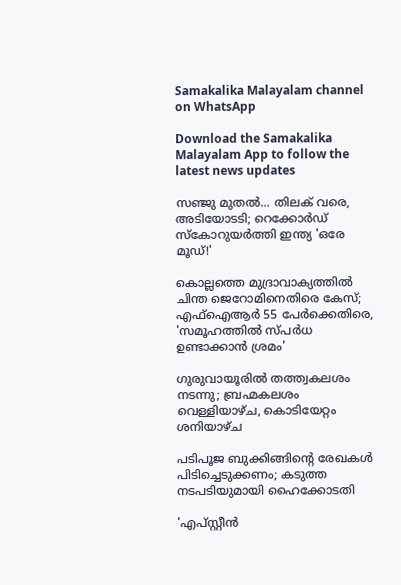Samakalika Malayalam channel on WhatsApp

Download the Samakalika Malayalam App to follow the latest news updates

സഞ്ജു മുതല്‍... തിലക് വരെ, അടിയോടടി; റെക്കോര്‍ഡ് സ്‌കോറുയര്‍ത്തി ഇന്ത്യ 'ഒരേ മൂഡ്!'

കൊല്ലത്തെ മുദ്രാവാക്യത്തില്‍ ചിന്ത ജെറോമിനെതിരെ കേസ്; എഫ്‌ഐആര്‍ 55 പേര്‍ക്കെതിരെ, 'സമൂഹത്തില്‍ സ്പര്‍ധ ഉണ്ടാക്കാന്‍ ശ്രമം'

ഗുരുവായൂരില്‍ തത്ത്വകലശം നടന്നു; ബ്രഹ്മകലശം വെള്ളിയാഴ്ച, കൊടിയേറ്റം ശനിയാഴ്ച

പടിപൂജ ബുക്കിങ്ങിന്റെ രേഖകള്‍ പിടിച്ചെടുക്കണം; കടുത്ത നടപടിയുമായി ഹൈക്കോടതി

'എപ്സ്റ്റീന്‍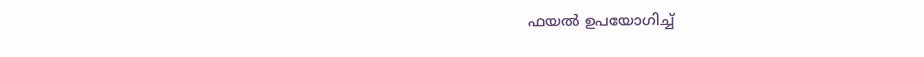ഫയല്‍ ഉപയോഗിച്ച്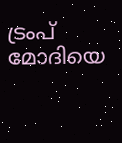ട്രംപ് മോദിയെ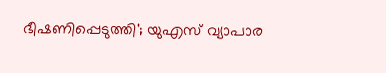ഭീഷണിപ്പെടുത്തി'; യുഎസ് വ്യാപാര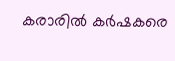കരാരില്‍ കര്‍ഷകരെ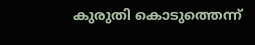കുരുതി കൊടുത്തെന്ന്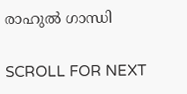രാഹുല്‍ ഗാന്ധി

SCROLL FOR NEXT